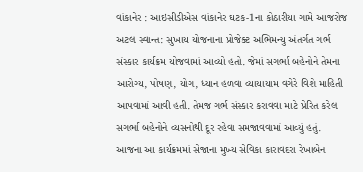વાંકાનેર : આઇસીડીએસ વાંકાનેર ઘટક-1ના કોઠારીયા ગામે આજરોજ અટલ સ્વાન્ત: સુખાય યોજનાના પ્રોજેક્ટ અભિમન્યુ અંતર્ગત ગર્ભ સંસ્કાર કાર્યક્રમ યોજવામાં આવ્યો હતો. જેમાં સગર્ભા બહેનોને તેમના આરોગ્ય, પોષણ, યોગ, ધ્યાન હળવા વ્યાયાયામ વગેરે વિશે માહિતી આપવામાં આવી હતી. તેમજ ગર્ભ સંસ્કાર કરાવવા માટે પ્રેરિત કરેલ સગર્ભા બહેનોને વ્યસનોથી દૂર રહેવા સમજાવવામાં આવ્યું હતું. આજના આ કાર્યક્રમમાં સેજાના મુખ્ય સેવિકા કારાવદરા રેખાબેન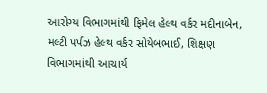આરોગ્ય વિભાગમાંથી ફિમેલ હેલ્થ વર્કર મદીનાબેન, મલ્ટી પર્પઝ હેલ્થ વર્કર સોયેબભાઈ, શિક્ષણ વિભાગમાંથી આચાર્ય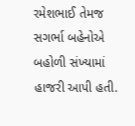રમેશભાઈ તેમજ સગર્ભા બહેનોએ બહોળી સંખ્યામાં હાજરી આપી હતી.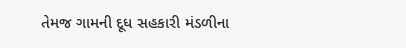તેમજ ગામની દૂધ સહકારી મંડળીના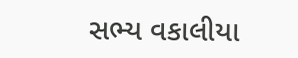સભ્ય વકાલીયા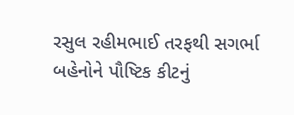રસુલ રહીમભાઈ તરફથી સગર્ભા બહેનોને પૌષ્ટિક કીટનું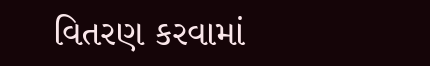વિતરણ કરવામાં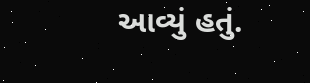આવ્યું હતું.